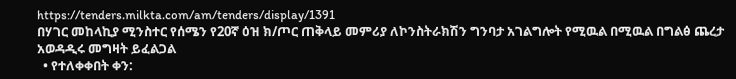https://tenders.milkta.com/am/tenders/display/1391
በሃገር መከላኪያ ሚንስተር የሰሜን የ20ኛ ዕዝ ክ/ጦር ጠቅላይ መምሪያ ለኮንስትራክሽን ግንባታ አገልግሎት የሚዉል በሚዉል በግልፅ ጨረታ አወዳዲሩ መግዛት ይፈልጋል
  • የተለቀቀበት ቀን: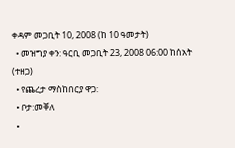ቀዳም መጋቢት 10, 2008 (ከ 10 ዓመታት)
  • መዝግያ ቀን: ዓርቢ መጋቢት 23, 2008 06:00 ከሰአት (ተዘጋ)
  • የጨረታ ማስከበርያ ዋጋ:
  • ቦታ:መቐለ
  •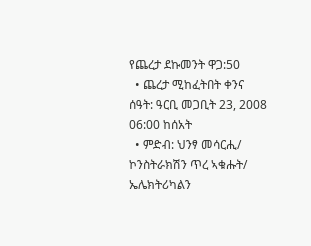የጨረታ ደኩመንት ዋጋ:50
  • ጨረታ ሚከፈትበት ቀንና ሰዓት: ዓርቢ መጋቢት 23, 2008 06:00 ከሰአት
  • ምድብ: ህንፃ መሳርሒ/ ኮንስትራክሽን ጥረ ኣቁሑት/ ኤሌክትሪካልን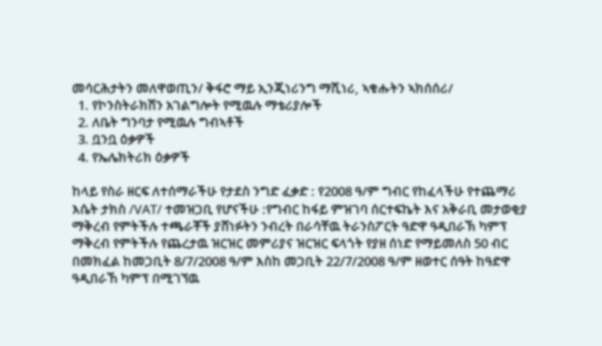መሳርሕታትን መለዋወጢን/ ቅፋሮ ማይ ኢንጂነሪንግ ማሺነሪ, ኣቁሑትን ኣክሰሰሪ/
  1. የኮንስትራክሽን አገልግሎት የሚዉሉ ማቴሪያሎች
  2. ለቤት ግንባታ የሚዉሉ ግብኣቶች
  3. ቧንቧ ዕቃዎች
  4. የኤሌክትሪክ ዕቃዎች

ከላይ የስራ ዘርፍ ለተሰማራችሁ የታደስ ንግድ ፈቃድ : የ2008 ዓ/ም ግብር የከፈላችሁ የተጨማሪ እሴት ታክስ /VAT/ ተመዝጋቢ የሆናችሁ :የግብር ከፋይ ምዝገባ ሰርተፍኬት እና አቅራቢ መታወቂያ ማቅረብ የምትችሉ ተጫራቾች ያሸነፉትን ንብረት በራሳቸዉ ትራንስፖርት ዓድዋ ዓዲበራኽ ካምፕ ማቅረብ የምትችሉ የጨረታዉ ዝርዝር መምሪያና ዝርዝር ፍላጎት የያዘ ሰነድ የማይመለስ 50 ብር በመክፈል ከመጋቢት 8/7/2008 ዓ/ም እስከ መጋቢት 22/7/2008 ዓ/ም ዘወተር ሰዓት ከዓድዋ ዓዲበራኸ ካምፕ በሚገኘዉ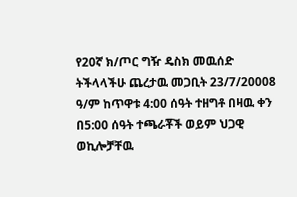የ20ኛ ክ/ጦር ግዥ ዴስክ መዉሰድ ትችላላችሁ ጨረታዉ መጋቢት 23/7/20008 ዓ/ም ከጥዋቱ 4:00 ሰዓት ተዘግቶ በዛዉ ቀን በ5:00 ሰዓት ተጫራቾች ወይም ህጋዊ ወኪሎቻቸዉ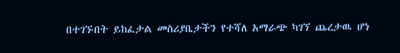በተገኙበት ይከፈታል መስሪያቤታችን የተሻለ አማራጭ ካገኘ ጨረታዉ ሆነ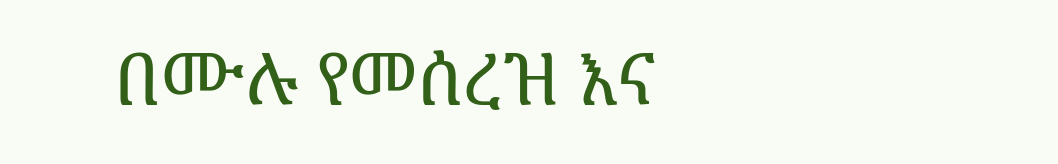በሙሉ የመሰረዝ እና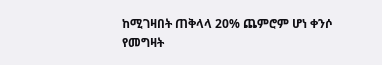ከሚገዛበት ጠቅላላ 20% ጨምሮም ሆነ ቀንሶ የመግዛት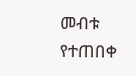መብቱ የተጠበቀ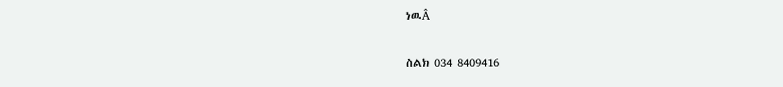ነዉÂ

ስልክ 034 8409416